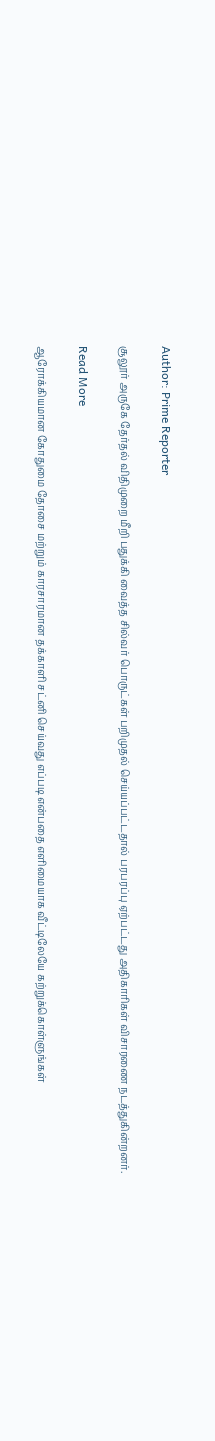Author: Prime Reporter

சூலூர் அருகே தேர்தல் விதிமுறை மீறி பதுக்கி வைத்த சில்வர் பொருட்கள் பறிமுதல் செய்யப்பட்டதால் பரபரப்பு ஏற்பட்டது அதிகாரிகள் விசாரணை நடத்துகின்றனர்.

Read More

ஆரோக்கியமான கோதுமை தோசை மற்றும் காரசாரமான தக்காளி சட்னி செய்வது எப்படி என்பதை எளிமையாக வீட்டிலேயே கற்றுக்கொள்ளுங்கள்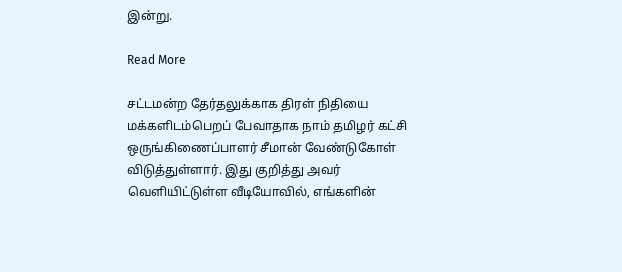இன்று.

Read More

சட்டமன்ற தேர்தலுக்காக திரள் நிதியை மக்களிடம்பெறப் பேவாதாக நாம் தமிழர் கட்சி ஒருங்கிணைப்பாளர் சீமான் வேண்டுகோள் விடுத்துள்ளார். இது குறித்து அவர் வெளியிட்டுள்ள வீடியோவில், எங்களின்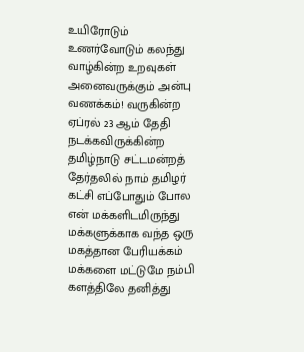உயிரோடும் உணர்வோடும் கலந்து வாழ்கின்ற உறவுகள் அனைவருக்கும் அன்பு வணக்கம்! வருகின்ற ஏப்ரல் 23 ஆம் தேதி நடக்கவிருக்கின்ற தமிழ்நாடு சட்டமன்றத் தேர்தலில் நாம் தமிழர் கட்சி எப்போதும் போல என் மக்களிடமிருந்து மக்களுக்காக வந்த ஒரு மகத்தான பேரியக்கம் மக்களை மட்டுமே நம்பி களத்திலே தனித்து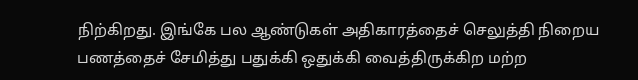நிற்கிறது. இங்கே பல ஆண்டுகள் அதிகாரத்தைச் செலுத்தி நிறைய பணத்தைச் சேமித்து பதுக்கி ஒதுக்கி வைத்திருக்கிற மற்ற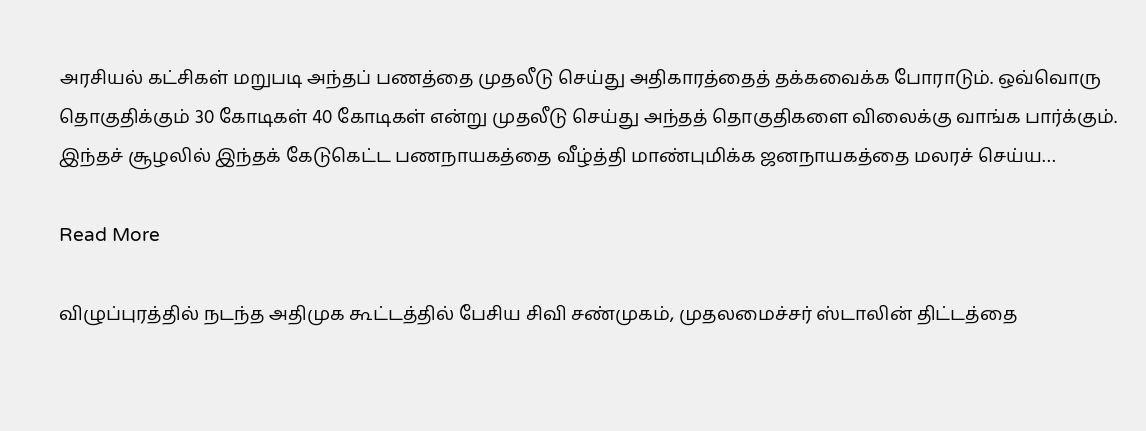அரசியல் கட்சிகள் மறுபடி அந்தப் பணத்தை முதலீடு செய்து அதிகாரத்தைத் தக்கவைக்க போராடும். ஒவ்வொரு தொகுதிக்கும் 30 கோடிகள் 40 கோடிகள் என்று முதலீடு செய்து அந்தத் தொகுதிகளை விலைக்கு வாங்க பார்க்கும். இந்தச் சூழலில் இந்தக் கேடுகெட்ட பணநாயகத்தை வீழ்த்தி மாண்புமிக்க ஜனநாயகத்தை மலரச் செய்ய…

Read More

விழுப்புரத்தில் நடந்த அதிமுக கூட்டத்தில் பேசிய சிவி சண்முகம், முதலமைச்சர் ஸ்டாலின் திட்டத்தை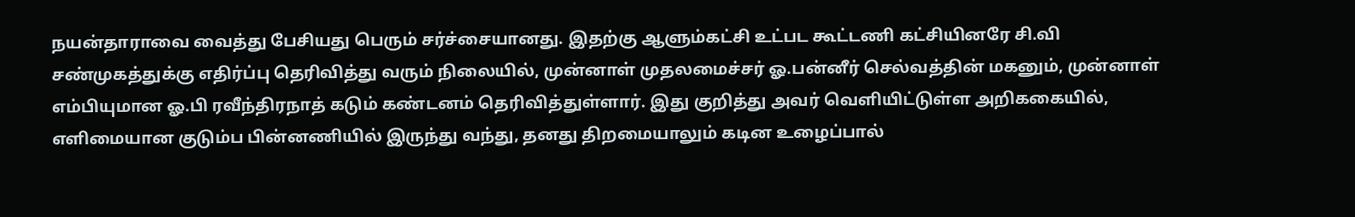நயன்தாராவை வைத்து பேசியது பெரும் சர்ச்சையானது. இதற்கு ஆளும்கட்சி உட்பட கூட்டணி கட்சியினரே சி.வி சண்முகத்துக்கு எதிர்ப்பு தெரிவித்து வரும் நிலையில், முன்னாள் முதலமைச்சர் ஓ.பன்னீர் செல்வத்தின் மகனும், முன்னாள் எம்பியுமான ஓ.பி ரவீந்திரநாத் கடும் கண்டனம் தெரிவித்துள்ளார். இது குறித்து அவர் வெளியிட்டுள்ள அறிககையில், எளிமையான குடும்ப பின்னணியில் இருந்து வந்து, தனது திறமையாலும் கடின உழைப்பால்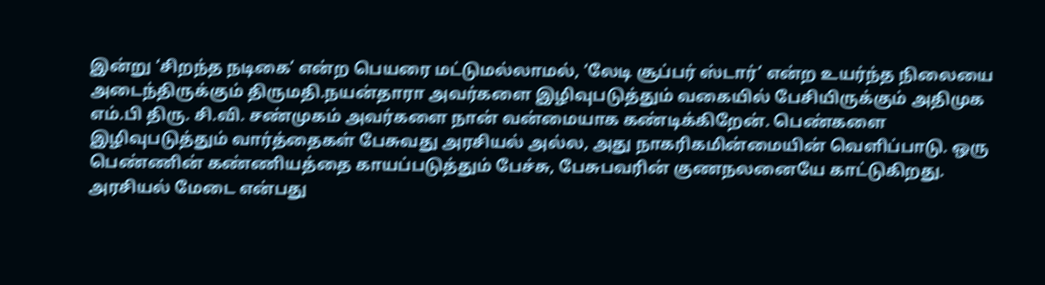இன்று ‘சிறந்த நடிகை’ என்ற பெயரை மட்டுமல்லாமல், ‘லேடி சூப்பர் ஸ்டார்’ என்ற உயர்ந்த நிலையை அடைந்திருக்கும் திருமதி.நயன்தாரா அவர்களை இழிவுபடுத்தும் வகையில் பேசியிருக்கும் அதிமுக எம்.பி திரு. சி.வி. சண்முகம் அவர்களை நான் வன்மையாக கண்டிக்கிறேன். பெண்களை இழிவுபடுத்தும் வார்த்தைகள் பேசுவது அரசியல் அல்ல, அது நாகரிகமின்மையின் வெளிப்பாடு. ஒரு பெண்ணின் கண்ணியத்தை காயப்படுத்தும் பேச்சு, பேசுபவரின் குணநலனையே காட்டுகிறது. அரசியல் மேடை என்பது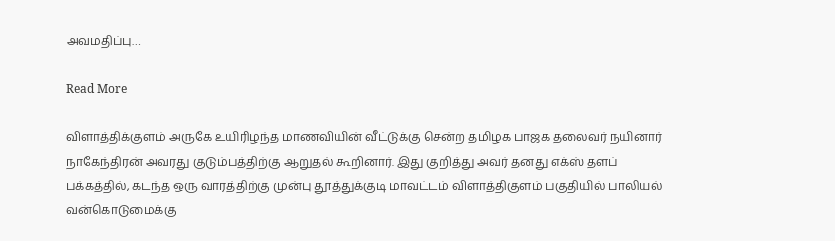அவமதிப்பு…

Read More

விளாத்திக்குளம் அருகே உயிரிழந்த மாணவியின் வீட்டுக்கு சென்ற தமிழக பாஜக தலைவர் நயினார் நாகேந்திரன் அவரது குடும்பத்திற்கு ஆறுதல் கூறினார். இது குறித்து அவர் தனது எக்ஸ் தளப் பக்கத்தில், கடந்த ஒரு வாரத்திற்கு முன்பு தூத்துக்குடி மாவட்டம் விளாத்திகுளம் பகுதியில் பாலியல் வன்கொடுமைக்கு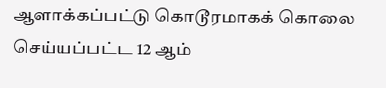ஆளாக்கப்பட்டு கொடூரமாகக் கொலை செய்யப்பட்ட 12 ஆம்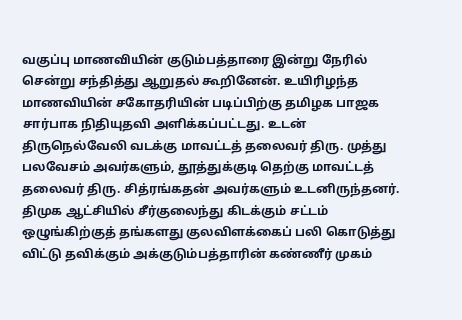வகுப்பு மாணவியின் குடும்பத்தாரை இன்று நேரில் சென்று சந்தித்து ஆறுதல் கூறினேன். உயிரிழந்த மாணவியின் சகோதரியின் படிப்பிற்கு தமிழக பாஜக சார்பாக நிதியுதவி அளிக்கப்பட்டது. உடன் திருநெல்வேலி வடக்கு மாவட்டத் தலைவர் திரு. முத்து பலவேசம் அவர்களும், தூத்துக்குடி தெற்கு மாவட்டத் தலைவர் திரு. சித்ரங்கதன் அவர்களும் உடனிருந்தனர். திமுக ஆட்சியில் சீர்குலைந்து கிடக்கும் சட்டம் ஒழுங்கிற்குத் தங்களது குலவிளக்கைப் பலி கொடுத்து விட்டு தவிக்கும் அக்குடும்பத்தாரின் கண்ணீர் முகம்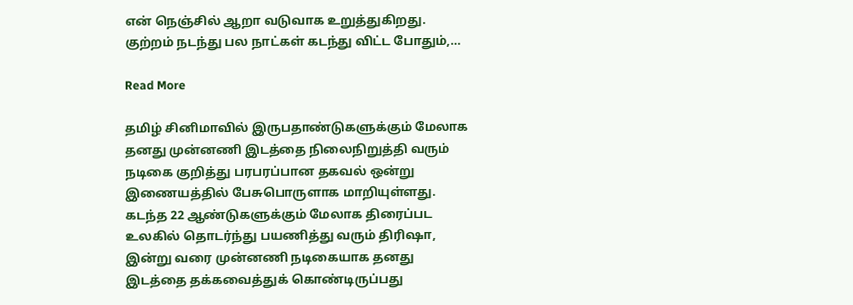என் நெஞ்சில் ஆறா வடுவாக உறுத்துகிறது. குற்றம் நடந்து பல நாட்கள் கடந்து விட்ட போதும்,…

Read More

தமிழ் சினிமாவில் இருபதாண்டுகளுக்கும் மேலாக தனது முன்னணி இடத்தை நிலைநிறுத்தி வரும் நடிகை குறித்து பரபரப்பான தகவல் ஒன்று இணையத்தில் பேசுபொருளாக மாறியுள்ளது. கடந்த 22 ஆண்டுகளுக்கும் மேலாக திரைப்பட உலகில் தொடர்ந்து பயணித்து வரும் திரிஷா, இன்று வரை முன்னணி நடிகையாக தனது இடத்தை தக்கவைத்துக் கொண்டிருப்பது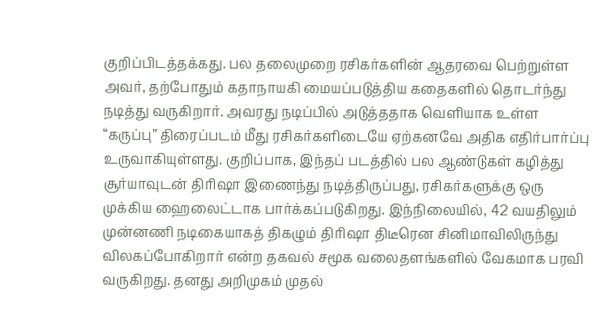குறிப்பிடத்தக்கது. பல தலைமுறை ரசிகர்களின் ஆதரவை பெற்றுள்ள அவர், தற்போதும் கதாநாயகி மையப்படுத்திய கதைகளில் தொடர்ந்து நடித்து வருகிறார். அவரது நடிப்பில் அடுத்ததாக வெளியாக உள்ள “கருப்பு” திரைப்படம் மீது ரசிகர்களிடையே ஏற்கனவே அதிக எதிர்பார்ப்பு உருவாகியுள்ளது. குறிப்பாக, இந்தப் படத்தில் பல ஆண்டுகள் கழித்து சூர்யாவுடன் திரிஷா இணைந்து நடித்திருப்பது, ரசிகர்களுக்கு ஒரு முக்கிய ஹைலைட்டாக பார்க்கப்படுகிறது. இந்நிலையில், 42 வயதிலும் முன்னணி நடிகையாகத் திகழும் திரிஷா திடீரென சினிமாவிலிருந்து விலகப்போகிறார் என்ற தகவல் சமூக வலைதளங்களில் வேகமாக பரவி வருகிறது. தனது அறிமுகம் முதல்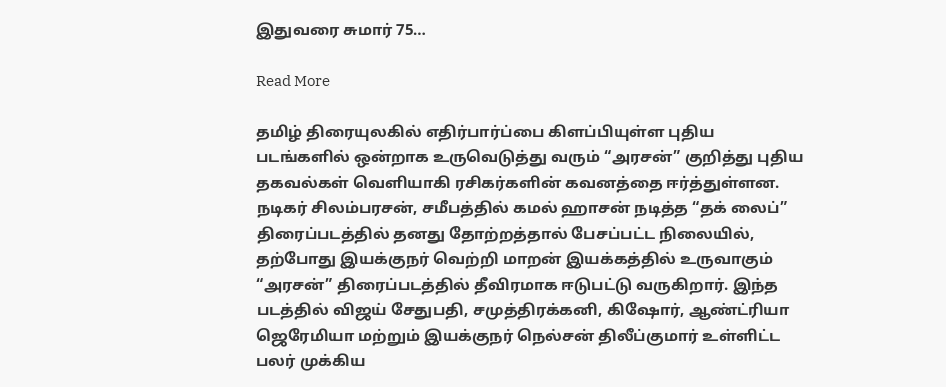இதுவரை சுமார் 75…

Read More

தமிழ் திரையுலகில் எதிர்பார்ப்பை கிளப்பியுள்ள புதிய படங்களில் ஒன்றாக உருவெடுத்து வரும் “அரசன்” குறித்து புதிய தகவல்கள் வெளியாகி ரசிகர்களின் கவனத்தை ஈர்த்துள்ளன. நடிகர் சிலம்பரசன், சமீபத்தில் கமல் ஹாசன் நடித்த “தக் லைப்” திரைப்படத்தில் தனது தோற்றத்தால் பேசப்பட்ட நிலையில், தற்போது இயக்குநர் வெற்றி மாறன் இயக்கத்தில் உருவாகும் “அரசன்” திரைப்படத்தில் தீவிரமாக ஈடுபட்டு வருகிறார். இந்த படத்தில் விஜய் சேதுபதி, சமுத்திரக்கனி, கிஷோர், ஆண்ட்ரியா ஜெரேமியா மற்றும் இயக்குநர் நெல்சன் திலீப்குமார் உள்ளிட்ட பலர் முக்கிய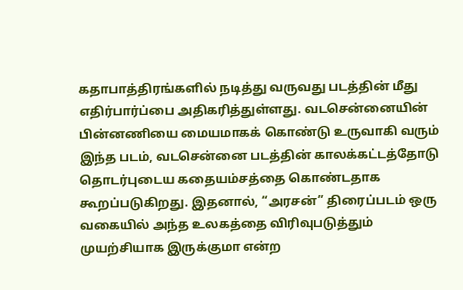கதாபாத்திரங்களில் நடித்து வருவது படத்தின் மீது எதிர்பார்ப்பை அதிகரித்துள்ளது. வடசென்னையின் பின்னணியை மையமாகக் கொண்டு உருவாகி வரும் இந்த படம், வடசென்னை படத்தின் காலக்கட்டத்தோடு தொடர்புடைய கதையம்சத்தை கொண்டதாக கூறப்படுகிறது. இதனால், “அரசன்” திரைப்படம் ஒரு வகையில் அந்த உலகத்தை விரிவுபடுத்தும் முயற்சியாக இருக்குமா என்ற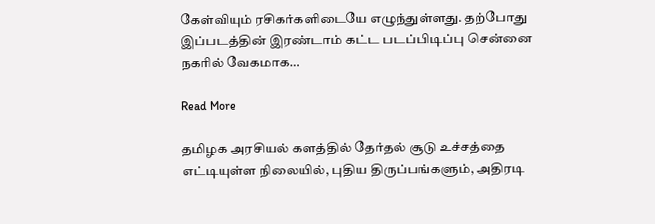கேள்வியும் ரசிகர்களிடையே எழுந்துள்ளது. தற்போது இப்படத்தின் இரண்டாம் கட்ட படப்பிடிப்பு சென்னை நகரில் வேகமாக…

Read More

தமிழக அரசியல் களத்தில் தேர்தல் சூடு உச்சத்தை எட்டியுள்ள நிலையில், புதிய திருப்பங்களும், அதிரடி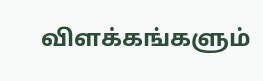விளக்கங்களும்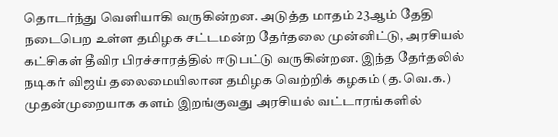தொடர்ந்து வெளியாகி வருகின்றன. அடுத்த மாதம் 23ஆம் தேதி நடைபெற உள்ள தமிழக சட்டமன்ற தேர்தலை முன்னிட்டு, அரசியல் கட்சிகள் தீவிர பிரச்சாரத்தில் ஈடுபட்டு வருகின்றன. இந்த தேர்தலில் நடிகர் விஜய் தலைமையிலான தமிழக வெற்றிக் கழகம் (த.வெ.க.) முதன்முறையாக களம் இறங்குவது அரசியல் வட்டாரங்களில்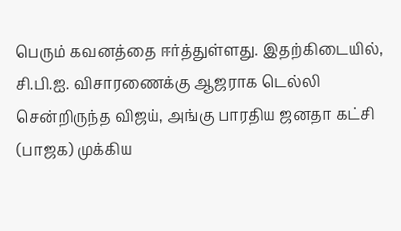பெரும் கவனத்தை ஈர்த்துள்ளது. இதற்கிடையில், சி.பி.ஐ. விசாரணைக்கு ஆஜராக டெல்லி சென்றிருந்த விஜய், அங்கு பாரதிய ஜனதா கட்சி (பாஜக) முக்கிய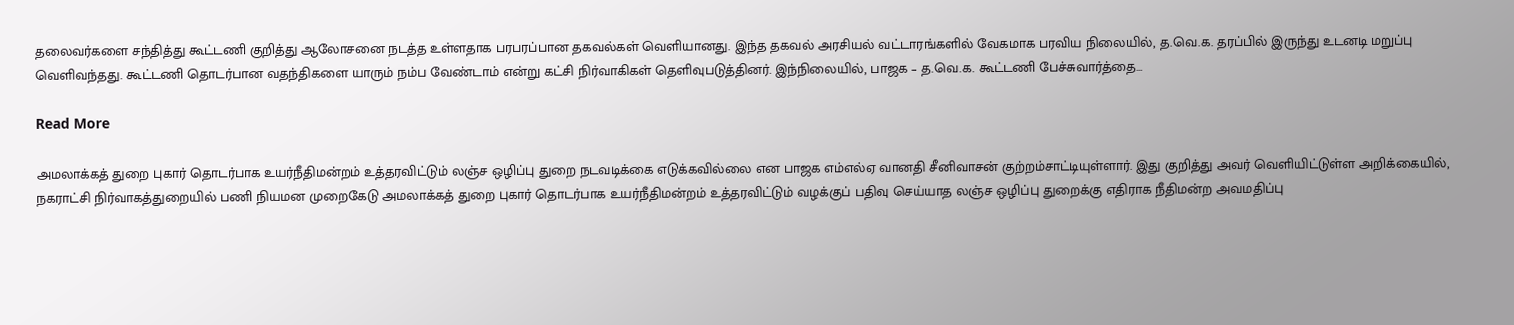தலைவர்களை சந்தித்து கூட்டணி குறித்து ஆலோசனை நடத்த உள்ளதாக பரபரப்பான தகவல்கள் வெளியானது. இந்த தகவல் அரசியல் வட்டாரங்களில் வேகமாக பரவிய நிலையில், த.வெ.க. தரப்பில் இருந்து உடனடி மறுப்பு வெளிவந்தது. கூட்டணி தொடர்பான வதந்திகளை யாரும் நம்ப வேண்டாம் என்று கட்சி நிர்வாகிகள் தெளிவுபடுத்தினர். இந்நிலையில், பாஜக – த.வெ.க. கூட்டணி பேச்சுவார்த்தை…

Read More

அமலாக்கத் துறை புகார் தொடர்பாக உயர்நீதிமன்றம் உத்தரவிட்டும் லஞ்ச ஒழிப்பு துறை நடவடிக்கை எடுக்கவில்லை என பாஜக எம்எல்ஏ வானதி சீனிவாசன் குற்றம்சாட்டியுள்ளார். இது குறித்து அவர் வெளியிட்டுள்ள அறிக்கையில், நகராட்சி நிர்வாகத்துறையில் பணி நியமன முறைகேடு அமலாக்கத் துறை புகார் தொடர்பாக உயர்நீதிமன்றம் உத்தரவிட்டும் வழக்குப் பதிவு செய்யாத லஞ்ச ஒழிப்பு துறைக்கு எதிராக நீதிமன்ற அவமதிப்பு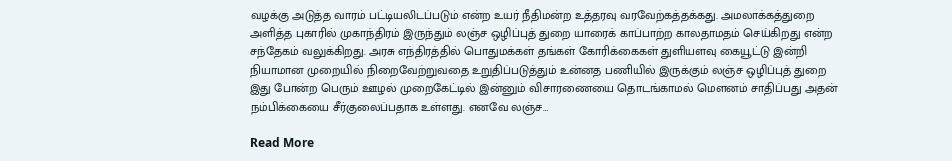வழக்கு அடுத்த வாரம் பட்டியலிடப்படும் என்ற உயர் நீதிமன்ற உத்தரவு வரவேற்கத்தக்கது. அமலாக்கத்துறை அளித்த புகாரில் முகாந்திரம் இருந்தும் லஞ்ச ஒழிப்புத் துறை யாரைக் காப்பாற்ற காலதாமதம் செய்கிறது என்ற சந்தேகம் வலுக்கிறது. அரசு எந்திரத்தில் பொதுமக்கள் தங்கள் கோரிக்கைகள் துளியளவு கையூட்டு இன்றி நியாமான முறையில் நிறைவேற்றுவதை உறுதிப்படுத்தும் உன்னத பணியில் இருக்கும் லஞ்ச ஒழிப்புத் துறை இது போன்ற பெரும் ஊழல் முறைகேட்டில் இன்னும் விசாரணையை தொடங்காமல் மௌனம் சாதிப்பது அதன் நம்பிக்கையை சீர்குலைப்பதாக உள்ளது. எனவே லஞ்ச…

Read More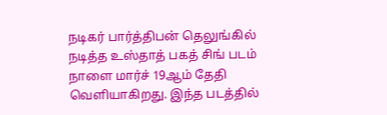நடிகர் பார்த்திபன் தெலுங்கில் நடித்த உஸ்தாத் பகத் சிங் படம் நாளை மார்ச் 19ஆம் தேதி வெளியாகிறது. இந்த படத்தில்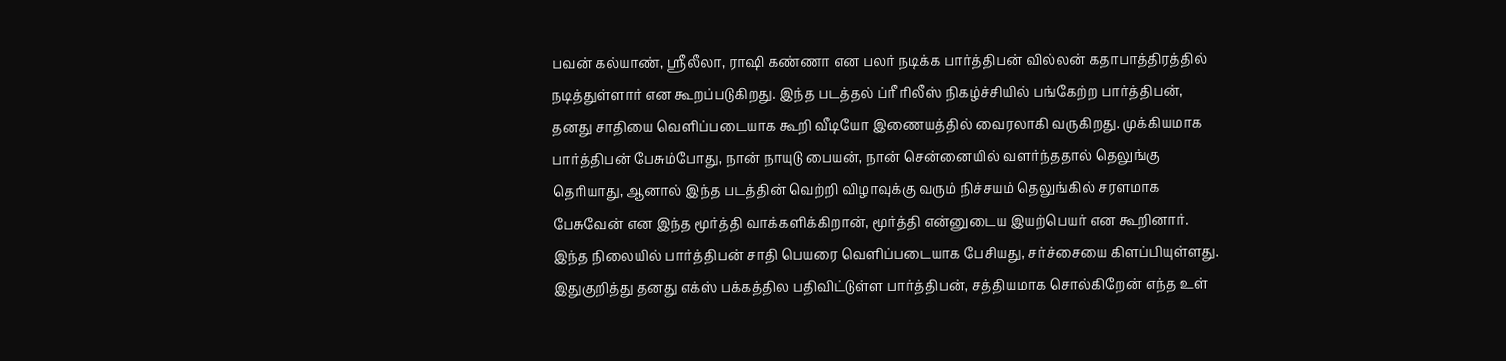பவன் கல்யாண், ஸ்ரீலீலா, ராஷி கண்ணா என பலர் நடிக்க பார்த்திபன் வில்லன் கதாபாத்திரத்தில் நடித்துள்ளார் என கூறப்படுகிறது. இந்த படத்தல் ப்ரீ ரிலீஸ் நிகழ்ச்சியில் பங்கேற்ற பார்த்திபன், தனது சாதியை வெளிப்படையாக கூறி வீடியோ இணையத்தில் வைரலாகி வருகிறது. முக்கியமாக பார்த்திபன் பேசும்போது, நான் நாயுடு பையன், நான் சென்னையில் வளர்ந்ததால் தெலுங்கு தெரியாது, ஆனால் இந்த படத்தின் வெற்றி விழாவுக்கு வரும் நிச்சயம் தெலுங்கில் சரளமாக பேசுவேன் என இந்த மூர்த்தி வாக்களிக்கிறான், மூர்த்தி என்னுடைய இயற்பெயர் என கூறினார். இந்த நிலையில் பார்த்திபன் சாதி பெயரை வெளிப்படையாக பேசியது, சர்ச்சையை கிளப்பியுள்ளது. இதுகுறித்து தனது எக்ஸ் பக்கத்தில பதிவிட்டுள்ள பார்த்திபன், சத்தியமாக சொல்கிறேன் எந்த உள்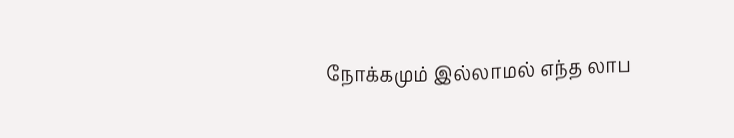நோக்கமும் இல்லாமல் எந்த லாப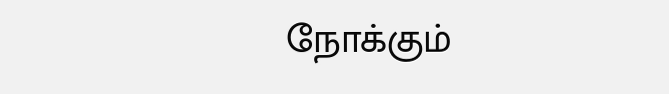நோக்கும்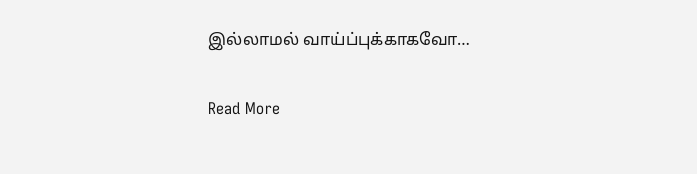இல்லாமல் வாய்ப்புக்காகவோ…

Read More